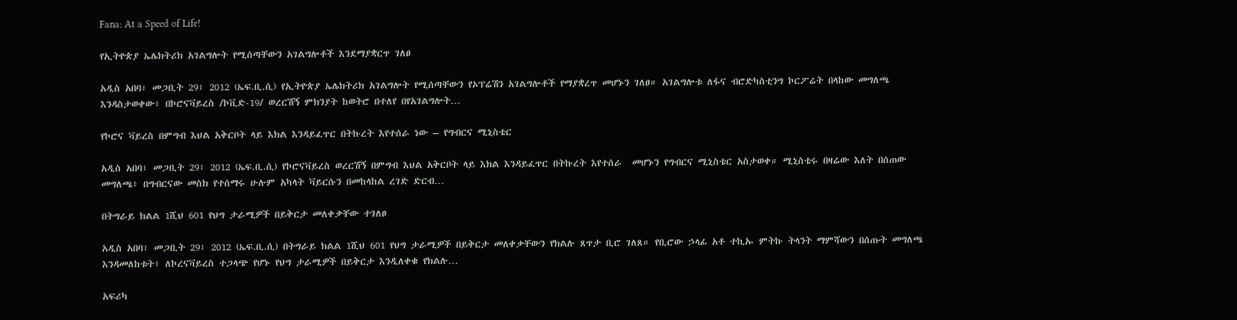Fana: At a Speed of Life!

የኢትዮጵያ ኤሌክትሪክ አገልግሎት የሚሰጣቸውን አገልግሎቶች እንደማያቋርጥ ገለፀ

አዲስ አበባ፣ መጋቢት 29፣ 2012 (ኤፍ.ቢ.ሲ) የኢትዮጵያ ኤሌክትሪክ አገልግሎት የሚሰጣቸውን የኦፕሬሽን አገልግሎቶች የማያቋረጥ መሆኑን ገለፀ። አገልግሎቱ ለፋና ብሮድካስቲንግ ኮርፖሬት በላከው መግለጫ እንዳስታወቀው፥ በኮሮናቫይረስ /ኮቪድ-19/ ወረርሽኝ ምክንያት ከወትሮ በተለየ በየአገልግሎት…

የኮሮና ቫይረስ በምግብ እህል አቅርቦት ላይ እክል እንዳይፈጥር በትኩረት እየተሰራ ነው – የግብርና ሚኒስቴር

አዲስ አበባ፣ መጋቢት 29፣ 2012 (ኤፍ.ቢ.ሲ) የኮሮናቫይረስ ወረርሽኝ በምግብ እህል አቅርቦት ላይ እክል እንዳይፈጥር በትኩረት እየተሰራ  መሆኑን የግብርና ሚኒስቴር አስታወቀ። ሚኒስቴሩ በዛሬው እለት በሰጠው መግለጫ፥ በግብርናው መስክ የተሰማሩ ሁሉም አካላት ቫይርሱን በመከላከል ረገድ ድርብ…

በትግራይ ክልል 1ሺህ 601 የህግ ታራሚዎች በይቅርታ መለቀቃቸው ተገለፀ

አዲስ አበባ፣ መጋቢት 29፣ 2012 (ኤፍ.ቢ.ሲ) በትግራይ ክልል 1ሺህ 601 የህግ ታራሚዎች በይቅርታ መለቀቃቸውን የክልሉ ጸጥታ ቢሮ ገለጸ። የቢሮው ኃላፊ አቶ ተኪኡ ምትኩ ትላንት ማምሻውን በሰጡት መግለጫ እንዳመለከቱት፥ ለኮረናቫይረስ ተጋላጭ የሆኑ የህግ ታራሚዎች በይቅርታ እንዲለቀቁ የክልሉ…

አፍሪካ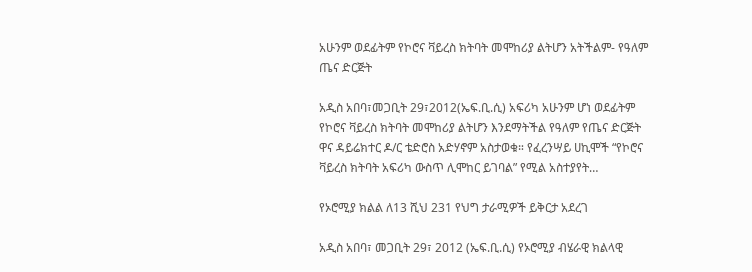አሁንም ወደፊትም የኮሮና ቫይረስ ክትባት መሞከሪያ ልትሆን አትችልም- የዓለም ጤና ድርጅት

አዲስ አበባ፣መጋቢት 29፣2012(ኤፍ.ቢ.ሲ) አፍሪካ አሁንም ሆነ ወደፊትም የኮሮና ቫይረስ ክትባት መሞከሪያ ልትሆን እንደማትችል የዓለም የጤና ድርጅት ዋና ዳይሬክተር ዶ/ር ቴድሮስ አድሃኖም አስታወቁ። የፈረንሣይ ሀኪሞች “የኮሮና ቫይረስ ክትባት አፍሪካ ውስጥ ሊሞከር ይገባል” የሚል አስተያየት…

የኦሮሚያ ክልል ለ13 ሺህ 231 የህግ ታራሚዎች ይቅርታ አደረገ

አዲስ አበባ፣ መጋቢት 29፣ 2012 (ኤፍ.ቢ.ሲ) የኦሮሚያ ብሄራዊ ክልላዊ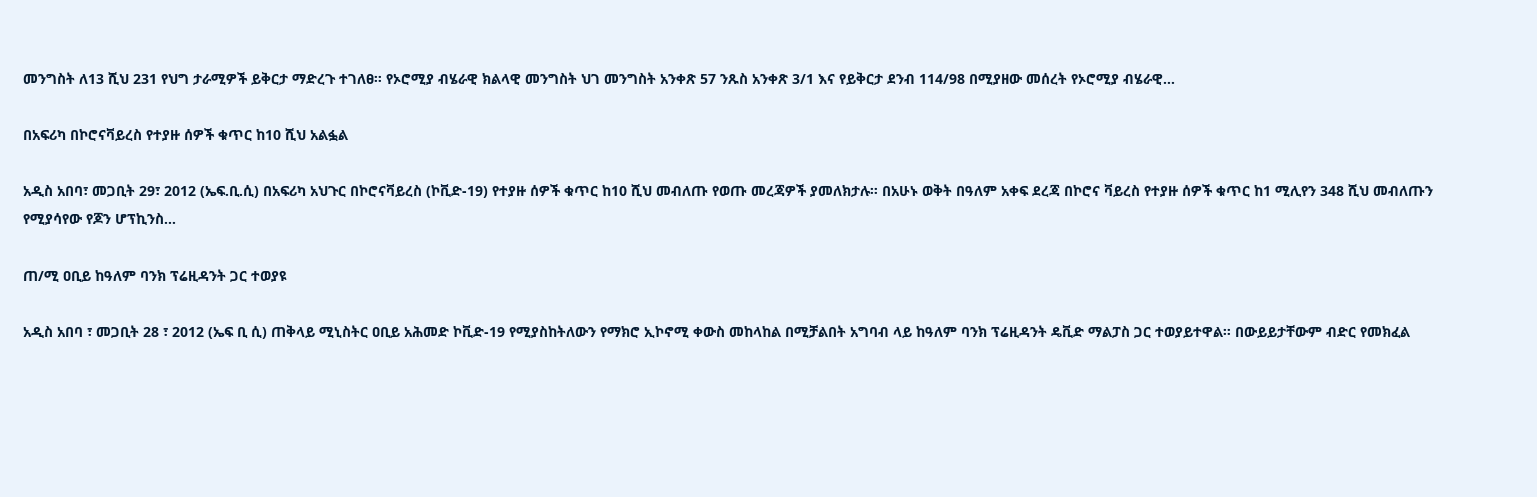መንግስት ለ13 ሺህ 231 የህግ ታራሚዎች ይቅርታ ማድረጉ ተገለፀ። የኦሮሚያ ብሄራዊ ክልላዊ መንግስት ህገ መንግስት አንቀጽ 57 ንጹስ አንቀጽ 3/1 እና የይቅርታ ደንብ 114/98 በሚያዘው መሰረት የኦሮሚያ ብሄራዊ…

በአፍሪካ በኮሮናቫይረስ የተያዙ ሰዎች ቁጥር ከ10 ሺህ አልፏል

አዲስ አበባ፣ መጋቢት 29፣ 2012 (ኤፍ.ቢ.ሲ) በአፍሪካ አህጉር በኮሮናቫይረስ (ኮቪድ-19) የተያዙ ሰዎች ቁጥር ከ10 ሺህ መብለጡ የወጡ መረጃዎች ያመለክታሉ። በአሁኑ ወቅት በዓለም አቀፍ ደረጃ በኮሮና ቫይረስ የተያዙ ሰዎች ቁጥር ከ1 ሚሊየን 348 ሺህ መብለጡን የሚያሳየው የጆን ሆፕኪንስ…

ጠ/ሚ ዐቢይ ከዓለም ባንክ ፕሬዚዳንት ጋር ተወያዩ

አዲስ አበባ ፣ መጋቢት 28 ፣ 2012 (ኤፍ ቢ ሲ) ጠቅላይ ሚኒስትር ዐቢይ አሕመድ ኮቪድ-19 የሚያስከትለውን የማክሮ ኢኮኖሚ ቀውስ መከላከል በሚቻልበት አግባብ ላይ ከዓለም ባንክ ፕሬዚዳንት ዴቪድ ማልፓስ ጋር ተወያይተዋል። በውይይታቸውም ብድር የመክፈል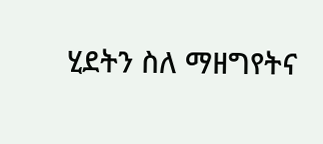ሂደትን ስለ ማዘግየትና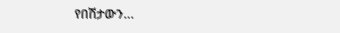የበሽታውን…